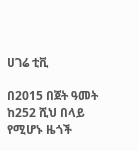ሀገሬ ቲቪ

በ2015 በጀት ዓመት ከ252 ሺህ በላይ የሚሆኑ ዜጎች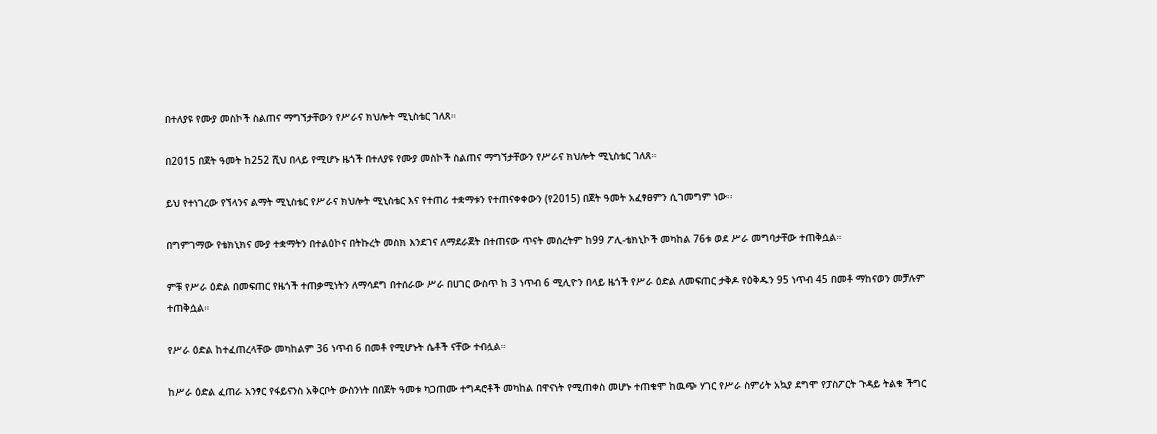በተለያዩ የሙያ መስኮች ስልጠና ማግኘታቸውን የሥራና ክህሎት ሚኒስቴር ገለጸ።

በ2015 በጀት ዓመት ከ252 ሺህ በላይ የሚሆኑ ዜጎች በተለያዩ የሙያ መስኮች ስልጠና ማግኘታቸውን የሥራና ክህሎት ሚኒስቴር ገለጸ።

ይህ የተነገረው የኘላንና ልማት ሚኒስቴር የሥራና ክህሎት ሚኒስቴር እና የተጠሪ ተቋማቱን የተጠናቀቀውን (የ2015) በጀት ዓመት አፈፃፀምን ሲገመግም ነው፡፡

በግምገማው የቴክኒክና ሙያ ተቋማትን በተልዕኮና በትኩረት መስክ እንደገና ለማደራጀት በተጠናው ጥናት መሰረትም ከ99 ፖሊ-ቴክኒኮች መካከል 76ቱ ወደ ሥራ መግባታቸው ተጠቅሷል።

ምቹ የሥራ ዕድል በመፍጠር የዜጎች ተጠቃሚነትን ለማሳደግ በተሰራው ሥራ በሀገር ውስጥ ከ 3 ነጥብ 6 ሚሊዮን በላይ ዜጎች የሥራ ዕድል ለመፍጠር ታቅዶ የዕቅዱን 95 ነጥብ 45 በመቶ ማከናወን መቻሉም ተጠቅሷል።

የሥራ ዕድል ከተፈጠረላቸው መካከልም 36 ነጥብ 6 በመቶ የሚሆኑት ሴቶች ናቸው ተብሏል።

ከሥራ ዕድል ፈጠራ አንፃር የፋይናንስ አቅርቦት ውስንነት በበጀት ዓመቱ ካጋጠሙ ተግዳሮቶች መካከል በዋናነት የሚጠቀስ መሆኑ ተጠቁሞ ከዉጭ ሃገር የሥራ ስምሪት አኳያ ደግሞ የፓስፖርት ጉዳይ ትልቁ ችግር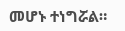መሆኑ ተነግሯል።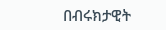በብሩክታዊት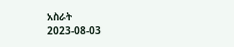አስራት
2023-08-03